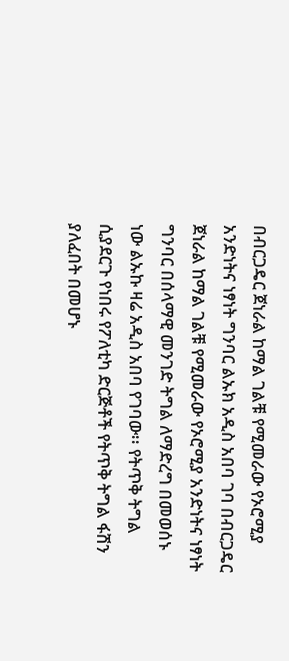በብርጋዴር ጀነራል ከማል ገልቹ የሚመራው የኦሮሚያ አንድነትና ነፃነት ግንባር ልኡክ አዲስ አበባ ገባ በብርጋዴር ጀነራል ከማል ገልቹ የሚመራው የኦሮሚያ አንድነትና ነፃነት ግንባር በሰላማዊ መንገድ ትግል ለማድረግ በመወሰኑ ነው ልኡኩ ዛሬ አዲስ አበባ የገባው፡፡ የትጥቅ ትግል ሲያደርጉ የነበሩ የፖለቲካ ድርጅቶች የትጥቅ ትግል ፋሽን ያለፈበት በመሆኑ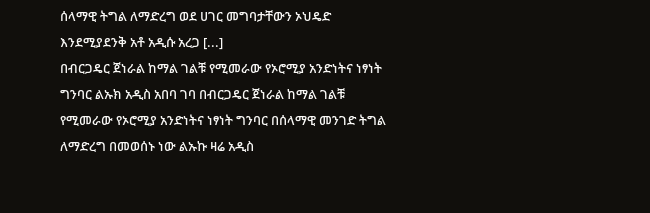ሰላማዊ ትግል ለማድረግ ወደ ሀገር መግባታቸውን ኦህዴድ እንደሚያደንቅ አቶ አዲሱ አረጋ [...]
በብርጋዴር ጀነራል ከማል ገልቹ የሚመራው የኦሮሚያ አንድነትና ነፃነት ግንባር ልኡክ አዲስ አበባ ገባ በብርጋዴር ጀነራል ከማል ገልቹ የሚመራው የኦሮሚያ አንድነትና ነፃነት ግንባር በሰላማዊ መንገድ ትግል ለማድረግ በመወሰኑ ነው ልኡኩ ዛሬ አዲስ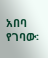አበባ የገባው፡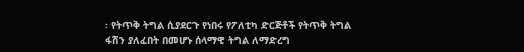፡ የትጥቅ ትግል ሲያደርጉ የነበሩ የፖለቲካ ድርጅቶች የትጥቅ ትግል ፋሽን ያለፈበት በመሆኑ ሰላማዊ ትግል ለማድረግ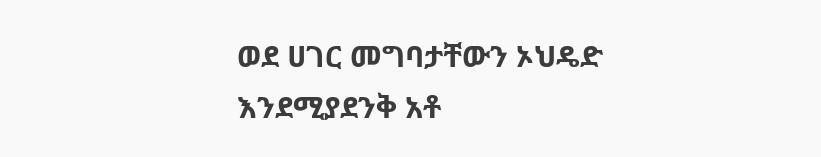ወደ ሀገር መግባታቸውን ኦህዴድ እንደሚያደንቅ አቶ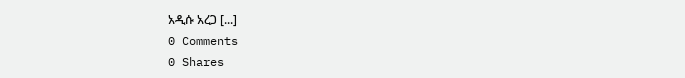አዲሱ አረጋ [...]
0 Comments
0 Shares